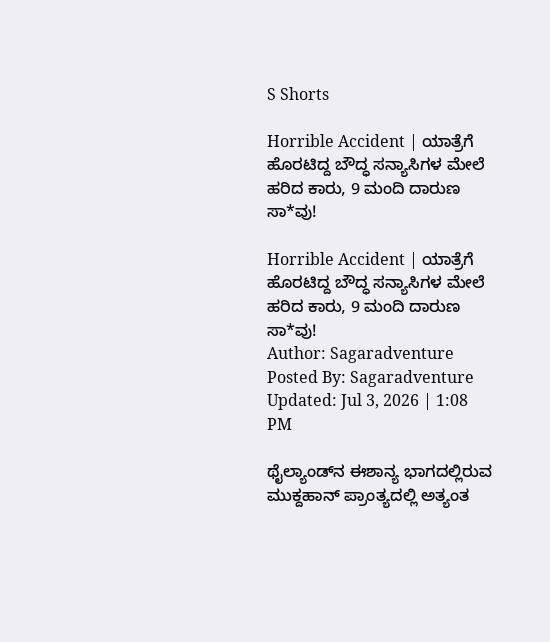S Shorts

Horrible Accident | ಯಾತ್ರೆಗೆ ಹೊರಟಿದ್ದ ಬೌದ್ಧ ಸನ್ಯಾಸಿಗಳ ಮೇಲೆ ಹರಿದ ಕಾರು, 9 ಮಂದಿ ದಾರುಣ ಸಾ*ವು!

Horrible Accident | ಯಾತ್ರೆಗೆ ಹೊರಟಿದ್ದ ಬೌದ್ಧ ಸನ್ಯಾಸಿಗಳ ಮೇಲೆ ಹರಿದ ಕಾರು, 9 ಮಂದಿ ದಾರುಣ ಸಾ*ವು!
Author: Sagaradventure
Posted By: Sagaradventure
Updated: Jul 3, 2026 | 1:08 PM

ಥೈಲ್ಯಾಂಡ್‌ನ ಈಶಾನ್ಯ ಭಾಗದಲ್ಲಿರುವ ಮುಕ್ದಹಾನ್ ಪ್ರಾಂತ್ಯದಲ್ಲಿ ಅತ್ಯಂತ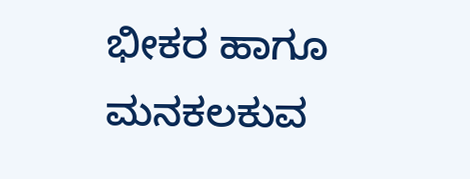ಭೀಕರ ಹಾಗೂ ಮನಕಲಕುವ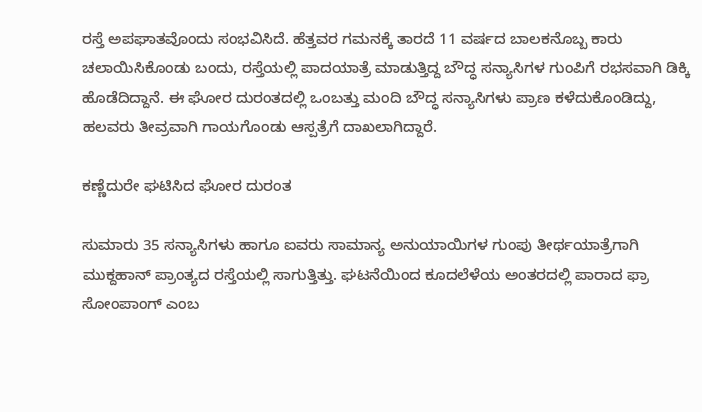ರಸ್ತೆ ಅಪಘಾತವೊಂದು ಸಂಭವಿಸಿದೆ. ಹೆತ್ತವರ ಗಮನಕ್ಕೆ ತಾರದೆ 11 ವರ್ಷದ ಬಾಲಕನೊಬ್ಬ ಕಾರು ಚಲಾಯಿಸಿಕೊಂಡು ಬಂದು, ರಸ್ತೆಯಲ್ಲಿ ಪಾದಯಾತ್ರೆ ಮಾಡುತ್ತಿದ್ದ ಬೌದ್ಧ ಸನ್ಯಾಸಿಗಳ ಗುಂಪಿಗೆ ರಭಸವಾಗಿ ಡಿಕ್ಕಿ ಹೊಡೆದಿದ್ದಾನೆ. ಈ ಘೋರ ದುರಂತದಲ್ಲಿ ಒಂಬತ್ತು ಮಂದಿ ಬೌದ್ಧ ಸನ್ಯಾಸಿಗಳು ಪ್ರಾಣ ಕಳೆದುಕೊಂಡಿದ್ದು, ಹಲವರು ತೀವ್ರವಾಗಿ ಗಾಯಗೊಂಡು ಆಸ್ಪತ್ರೆಗೆ ದಾಖಲಾಗಿದ್ದಾರೆ.

ಕಣ್ಣೆದುರೇ ಘಟಿಸಿದ ಘೋರ ದುರಂತ

ಸುಮಾರು 35 ಸನ್ಯಾಸಿಗಳು ಹಾಗೂ ಐವರು ಸಾಮಾನ್ಯ ಅನುಯಾಯಿಗಳ ಗುಂಪು ತೀರ್ಥಯಾತ್ರೆಗಾಗಿ ಮುಕ್ದಹಾನ್ ಪ್ರಾಂತ್ಯದ ರಸ್ತೆಯಲ್ಲಿ ಸಾಗುತ್ತಿತ್ತು. ಘಟನೆಯಿಂದ ಕೂದಲೆಳೆಯ ಅಂತರದಲ್ಲಿ ಪಾರಾದ ಫ್ರಾ ಸೋಂಪಾಂಗ್ ಎಂಬ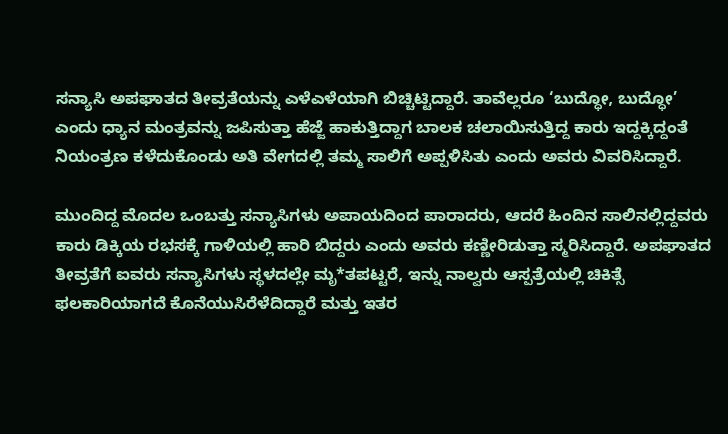ಸನ್ಯಾಸಿ ಅಪಘಾತದ ತೀವ್ರತೆಯನ್ನು ಎಳೆಎಳೆಯಾಗಿ ಬಿಚ್ಚಿಟ್ಟಿದ್ದಾರೆ. ತಾವೆಲ್ಲರೂ ‘ಬುದ್ಧೋ, ಬುದ್ಧೋ’ ಎಂದು ಧ್ಯಾನ ಮಂತ್ರವನ್ನು ಜಪಿಸುತ್ತಾ ಹೆಜ್ಜೆ ಹಾಕುತ್ತಿದ್ದಾಗ ಬಾಲಕ ಚಲಾಯಿಸುತ್ತಿದ್ದ ಕಾರು ಇದ್ದಕ್ಕಿದ್ದಂತೆ ನಿಯಂತ್ರಣ ಕಳೆದುಕೊಂಡು ಅತಿ ವೇಗದಲ್ಲಿ ತಮ್ಮ ಸಾಲಿಗೆ ಅಪ್ಪಳಿಸಿತು ಎಂದು ಅವರು ವಿವರಿಸಿದ್ದಾರೆ.

ಮುಂದಿದ್ದ ಮೊದಲ ಒಂಬತ್ತು ಸನ್ಯಾಸಿಗಳು ಅಪಾಯದಿಂದ ಪಾರಾದರು, ಆದರೆ ಹಿಂದಿನ ಸಾಲಿನಲ್ಲಿದ್ದವರು ಕಾರು ಡಿಕ್ಕಿಯ ರಭಸಕ್ಕೆ ಗಾಳಿಯಲ್ಲಿ ಹಾರಿ ಬಿದ್ದರು ಎಂದು ಅವರು ಕಣ್ಣೀರಿಡುತ್ತಾ ಸ್ಮರಿಸಿದ್ದಾರೆ. ಅಪಘಾತದ ತೀವ್ರತೆಗೆ ಐವರು ಸನ್ಯಾಸಿಗಳು ಸ್ಥಳದಲ್ಲೇ ಮೃ*ತಪಟ್ಟರೆ, ಇನ್ನು ನಾಲ್ವರು ಆಸ್ಪತ್ರೆಯಲ್ಲಿ ಚಿಕಿತ್ಸೆ ಫಲಕಾರಿಯಾಗದೆ ಕೊನೆಯುಸಿರೆಳೆದಿದ್ದಾರೆ ಮತ್ತು ಇತರ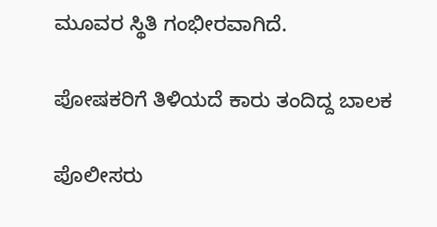ಮೂವರ ಸ್ಥಿತಿ ಗಂಭೀರವಾಗಿದೆ.

ಪೋಷಕರಿಗೆ ತಿಳಿಯದೆ ಕಾರು ತಂದಿದ್ದ ಬಾಲಕ

ಪೊಲೀಸರು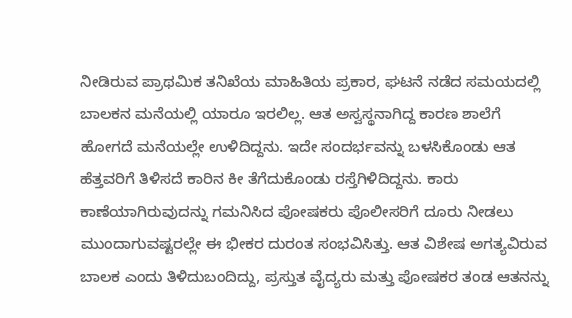ನೀಡಿರುವ ಪ್ರಾಥಮಿಕ ತನಿಖೆಯ ಮಾಹಿತಿಯ ಪ್ರಕಾರ, ಘಟನೆ ನಡೆದ ಸಮಯದಲ್ಲಿ ಬಾಲಕನ ಮನೆಯಲ್ಲಿ ಯಾರೂ ಇರಲಿಲ್ಲ. ಆತ ಅಸ್ವಸ್ಥನಾಗಿದ್ದ ಕಾರಣ ಶಾಲೆಗೆ ಹೋಗದೆ ಮನೆಯಲ್ಲೇ ಉಳಿದಿದ್ದನು. ಇದೇ ಸಂದರ್ಭವನ್ನು ಬಳಸಿಕೊಂಡು ಆತ ಹೆತ್ತವರಿಗೆ ತಿಳಿಸದೆ ಕಾರಿನ ಕೀ ತೆಗೆದುಕೊಂಡು ರಸ್ತೆಗಿಳಿದಿದ್ದನು. ಕಾರು ಕಾಣೆಯಾಗಿರುವುದನ್ನು ಗಮನಿಸಿದ ಪೋಷಕರು ಪೊಲೀಸರಿಗೆ ದೂರು ನೀಡಲು ಮುಂದಾಗುವಷ್ಟರಲ್ಲೇ ಈ ಭೀಕರ ದುರಂತ ಸಂಭವಿಸಿತ್ತು. ಆತ ವಿಶೇಷ ಅಗತ್ಯವಿರುವ ಬಾಲಕ ಎಂದು ತಿಳಿದುಬಂದಿದ್ದು, ಪ್ರಸ್ತುತ ವೈದ್ಯರು ಮತ್ತು ಪೋಷಕರ ತಂಡ ಆತನನ್ನು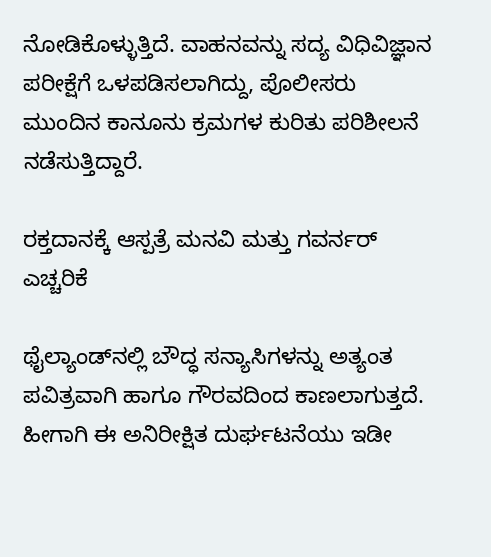ನೋಡಿಕೊಳ್ಳುತ್ತಿದೆ. ವಾಹನವನ್ನು ಸದ್ಯ ವಿಧಿವಿಜ್ಞಾನ ಪರೀಕ್ಷೆಗೆ ಒಳಪಡಿಸಲಾಗಿದ್ದು, ಪೊಲೀಸರು ಮುಂದಿನ ಕಾನೂನು ಕ್ರಮಗಳ ಕುರಿತು ಪರಿಶೀಲನೆ ನಡೆಸುತ್ತಿದ್ದಾರೆ.

ರಕ್ತದಾನಕ್ಕೆ ಆಸ್ಪತ್ರೆ ಮನವಿ ಮತ್ತು ಗವರ್ನರ್ ಎಚ್ಚರಿಕೆ

ಥೈಲ್ಯಾಂಡ್‌ನಲ್ಲಿ ಬೌದ್ಧ ಸನ್ಯಾಸಿಗಳನ್ನು ಅತ್ಯಂತ ಪವಿತ್ರವಾಗಿ ಹಾಗೂ ಗೌರವದಿಂದ ಕಾಣಲಾಗುತ್ತದೆ. ಹೀಗಾಗಿ ಈ ಅನಿರೀಕ್ಷಿತ ದುರ್ಘಟನೆಯು ಇಡೀ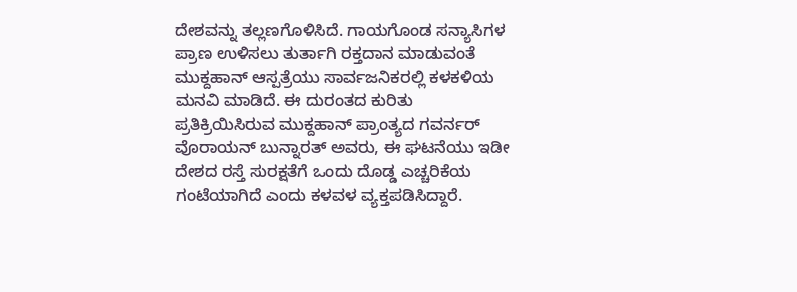ದೇಶವನ್ನು ತಲ್ಲಣಗೊಳಿಸಿದೆ. ಗಾಯಗೊಂಡ ಸನ್ಯಾಸಿಗಳ ಪ್ರಾಣ ಉಳಿಸಲು ತುರ್ತಾಗಿ ರಕ್ತದಾನ ಮಾಡುವಂತೆ ಮುಕ್ದಹಾನ್ ಆಸ್ಪತ್ರೆಯು ಸಾರ್ವಜನಿಕರಲ್ಲಿ ಕಳಕಳಿಯ ಮನವಿ ಮಾಡಿದೆ. ಈ ದುರಂತದ ಕುರಿತು ಪ್ರತಿಕ್ರಿಯಿಸಿರುವ ಮುಕ್ದಹಾನ್ ಪ್ರಾಂತ್ಯದ ಗವರ್ನರ್ ವೊರಾಯನ್ ಬುನ್ನಾರತ್ ಅವರು, ಈ ಘಟನೆಯು ಇಡೀ ದೇಶದ ರಸ್ತೆ ಸುರಕ್ಷತೆಗೆ ಒಂದು ದೊಡ್ಡ ಎಚ್ಚರಿಕೆಯ ಗಂಟೆಯಾಗಿದೆ ಎಂದು ಕಳವಳ ವ್ಯಕ್ತಪಡಿಸಿದ್ದಾರೆ.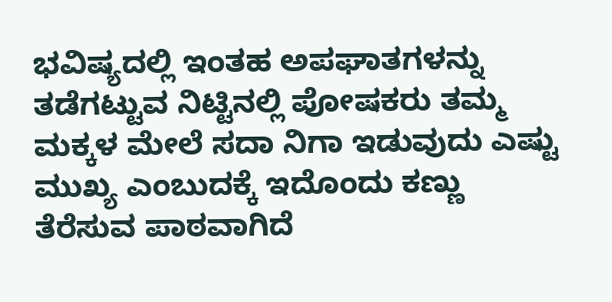ಭವಿಷ್ಯದಲ್ಲಿ ಇಂತಹ ಅಪಘಾತಗಳನ್ನು ತಡೆಗಟ್ಟುವ ನಿಟ್ಟಿನಲ್ಲಿ ಪೋಷಕರು ತಮ್ಮ ಮಕ್ಕಳ ಮೇಲೆ ಸದಾ ನಿಗಾ ಇಡುವುದು ಎಷ್ಟು ಮುಖ್ಯ ಎಂಬುದಕ್ಕೆ ಇದೊಂದು ಕಣ್ಣು ತೆರೆಸುವ ಪಾಠವಾಗಿದೆ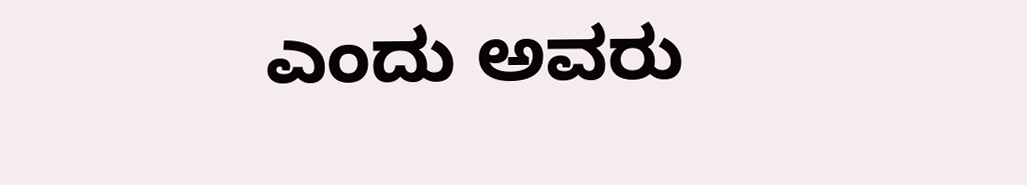ಎಂದು ಅವರು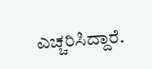ಎಚ್ಚರಿಸಿದ್ದಾರೆ.